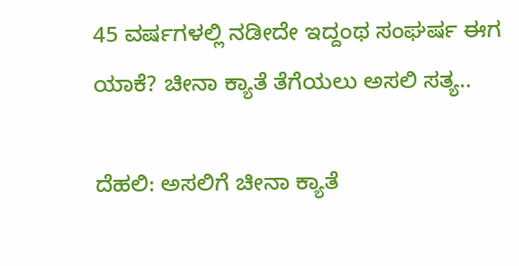45 ವರ್ಷಗಳಲ್ಲಿ ನಡೀದೇ ಇದ್ದಂಥ ಸಂಘರ್ಷ ಈಗ ಯಾಕೆ? ಚೀನಾ ಕ್ಯಾತೆ ತೆಗೆಯಲು ಅಸಲಿ ಸತ್ಯ..

ದೆಹಲಿ: ಅಸಲಿಗೆ ಚೀನಾ ಕ್ಯಾತೆ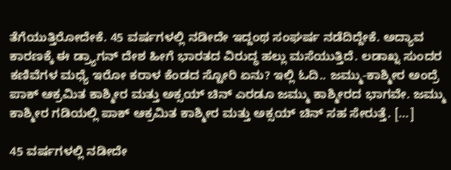ತೆಗೆಯುತ್ತಿರೋದೇಕೆ. 45 ವರ್ಷಗಳಲ್ಲಿ ನಡೀದೇ ಇದ್ದಂಥ ಸಂಘರ್ಷ ನಡೆದಿದ್ದೇಕೆ. ಅದ್ಯಾವ ಕಾರಣಕ್ಕೆ ಈ ಡ್ರ್ಯಾಗನ್ ದೇಶ ಹೀಗೆ ಭಾರತದ ವಿರುದ್ಧ ಹಲ್ಲು ಮಸೆಯುತ್ತಿದೆ. ಲಡಾಖ್ನ ಸುಂದರ ಕಣಿವೆಗಳ ಮಧ್ಯೆ ಇರೋ ಕರಾಳ ಕೆಂಡದ ಸ್ಟೋರಿ ಏನು? ಇಲ್ಲಿ ಓದಿ.. ಜಮ್ಮು-ಕಾಶ್ಮೀರ ಅಂದ್ರೆ ಪಾಕ್ ಆಕ್ರಮಿತ ಕಾಶ್ಮೀರ ಮತ್ತು ಅಕ್ಸಯ್ ಚಿನ್ ಎರಡೂ ಜಮ್ಮು ಕಾಶ್ಮೀರದ ಭಾಗವೇ. ಜಮ್ಮು ಕಾಶ್ಮೀರ ಗಡಿಯಲ್ಲಿ ಪಾಕ್ ಆಕ್ರಮಿತ ಕಾಶ್ಮೀರ ಮತ್ತು ಅಕ್ಸಯ್ ಚಿನ್ ಸಹ ಸೇರುತ್ತೆ. […]

45 ವರ್ಷಗಳಲ್ಲಿ ನಡೀದೇ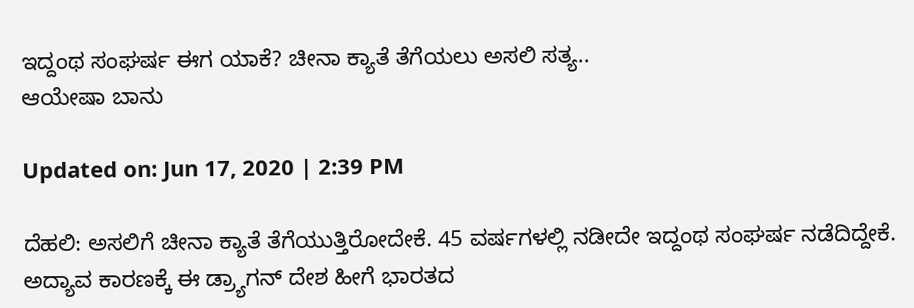ಇದ್ದಂಥ ಸಂಘರ್ಷ ಈಗ ಯಾಕೆ? ಚೀನಾ ಕ್ಯಾತೆ ತೆಗೆಯಲು ಅಸಲಿ ಸತ್ಯ..
ಆಯೇಷಾ ಬಾನು

Updated on: Jun 17, 2020 | 2:39 PM

ದೆಹಲಿ: ಅಸಲಿಗೆ ಚೀನಾ ಕ್ಯಾತೆ ತೆಗೆಯುತ್ತಿರೋದೇಕೆ. 45 ವರ್ಷಗಳಲ್ಲಿ ನಡೀದೇ ಇದ್ದಂಥ ಸಂಘರ್ಷ ನಡೆದಿದ್ದೇಕೆ. ಅದ್ಯಾವ ಕಾರಣಕ್ಕೆ ಈ ಡ್ರ್ಯಾಗನ್ ದೇಶ ಹೀಗೆ ಭಾರತದ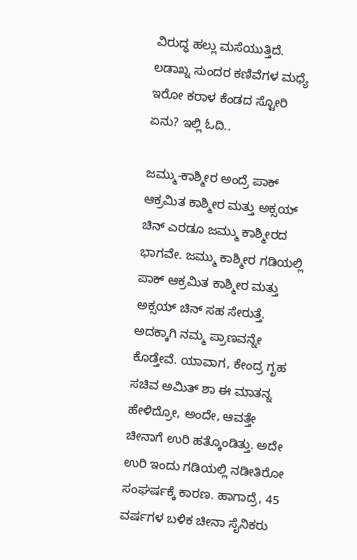ವಿರುದ್ಧ ಹಲ್ಲು ಮಸೆಯುತ್ತಿದೆ. ಲಡಾಖ್ನ ಸುಂದರ ಕಣಿವೆಗಳ ಮಧ್ಯೆ ಇರೋ ಕರಾಳ ಕೆಂಡದ ಸ್ಟೋರಿ ಏನು? ಇಲ್ಲಿ ಓದಿ..

ಜಮ್ಮು-ಕಾಶ್ಮೀರ ಅಂದ್ರೆ ಪಾಕ್ ಆಕ್ರಮಿತ ಕಾಶ್ಮೀರ ಮತ್ತು ಅಕ್ಸಯ್ ಚಿನ್ ಎರಡೂ ಜಮ್ಮು ಕಾಶ್ಮೀರದ ಭಾಗವೇ. ಜಮ್ಮು ಕಾಶ್ಮೀರ ಗಡಿಯಲ್ಲಿ ಪಾಕ್ ಆಕ್ರಮಿತ ಕಾಶ್ಮೀರ ಮತ್ತು ಅಕ್ಸಯ್ ಚಿನ್ ಸಹ ಸೇರುತ್ತೆ. ಅದಕ್ಕಾಗಿ ನಮ್ಮ ಪ್ರಾಣವನ್ನೇ ಕೊಡ್ತೇವೆ. ಯಾವಾಗ, ಕೇಂದ್ರ ಗೃಹ ಸಚಿವ ಅಮಿತ್ ಶಾ ಈ ಮಾತನ್ನ ಹೇಳಿದ್ರೋ, ಅಂದೇ, ಆವತ್ತೇ ಚೀನಾಗೆ ಉರಿ ಹತ್ಕೊಂಡಿತ್ತು. ಅದೇ ಉರಿ ಇಂದು ಗಡಿಯಲ್ಲಿ ನಡೀತಿರೋ ಸಂಘರ್ಷಕ್ಕೆ ಕಾರಣ. ಹಾಗಾದ್ರೆ, 45 ವರ್ಷಗಳ ಬಳಿಕ ಚೀನಾ ಸೈನಿಕರು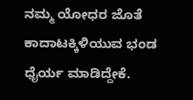ನಮ್ಮ ಯೋಧರ ಜೊತೆ ಕಾದಾಟಕ್ಕಿಳಿಯುವ ಭಂಡ ಧೈರ್ಯ ಮಾಡಿದ್ದೇಕೆ.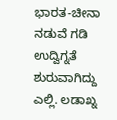ಭಾರತ-ಚೀನಾ ನಡುವೆ ಗಡಿ ಉದ್ವಿಗ್ನತೆ ಶುರುವಾಗಿದ್ದು ಎಲ್ಲಿ. ಲಡಾಖ್ನ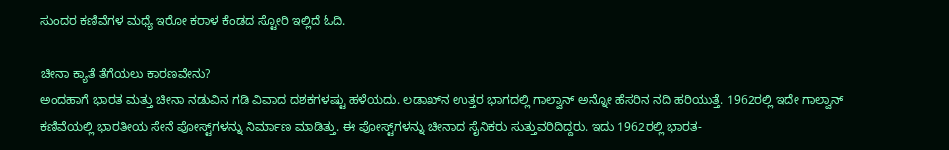ಸುಂದರ ಕಣಿವೆಗಳ ಮಧ್ಯೆ ಇರೋ ಕರಾಳ ಕೆಂಡದ ಸ್ಟೋರಿ ಇಲ್ಲಿದೆ ಓದಿ.

ಚೀನಾ ಕ್ಯಾತೆ ತೆಗೆಯಲು ಕಾರಣವೇನು?
ಅಂದಹಾಗೆ ಭಾರತ ಮತ್ತು ಚೀನಾ ನಡುವಿನ ಗಡಿ ವಿವಾದ ದಶಕಗಳಷ್ಟು ಹಳೆಯದು. ಲಡಾಖ್‌ನ ಉತ್ತರ ಭಾಗದಲ್ಲಿ ಗಾಲ್ವಾನ್ ಅನ್ನೋ ಹೆಸರಿನ ನದಿ ಹರಿಯುತ್ತೆ. 1962ರಲ್ಲಿ ಇದೇ ಗಾಲ್ವಾನ್ ಕಣಿವೆಯಲ್ಲಿ ಭಾರತೀಯ ಸೇನೆ ಪೋಸ್ಟ್‌ಗಳನ್ನು ನಿರ್ಮಾಣ ಮಾಡಿತ್ತು. ಈ ಪೋಸ್ಟ್‌ಗಳನ್ನು ಚೀನಾದ ಸೈನಿಕರು ಸುತ್ತುವರಿದಿದ್ದರು. ಇದು 1962ರಲ್ಲಿ ಭಾರತ-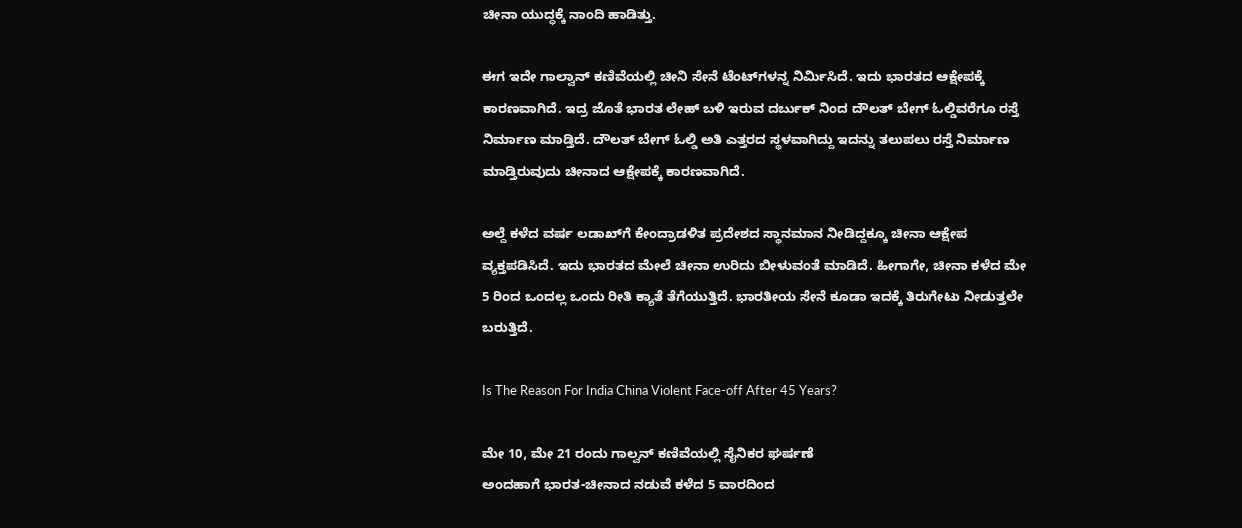ಚೀನಾ ಯುದ್ಧಕ್ಕೆ ನಾಂದಿ ಹಾಡಿತ್ತು.

ಈಗ ಇದೇ ಗಾಲ್ವಾನ್ ಕಣಿವೆಯಲ್ಲಿ ಚೀನಿ ಸೇನೆ ಟೆಂಟ್‌ಗಳನ್ನ ನಿರ್ಮಿಸಿದೆ. ಇದು ಭಾರತದ ಆಕ್ಷೇಪಕ್ಕೆ ಕಾರಣವಾಗಿದೆ. ಇದ್ರ ಜೊತೆ ಭಾರತ ಲೇಹ್‌ ಬಳಿ ಇರುವ ದರ್ಬುಕ್‌ ನಿಂದ ದೌಲತ್‌ ಬೇಗ್‌ ಓಲ್ಡಿವರೆಗೂ ರಸ್ತೆ ನಿರ್ಮಾಣ ಮಾಡ್ತಿದೆ. ದೌಲತ್ ಬೇಗ್‌ ಓಲ್ಡಿ ಅತಿ ಎತ್ತರದ ಸ್ಥಳವಾಗಿದ್ದು ಇದನ್ನು ತಲುಪಲು ರಸ್ತೆ ನಿರ್ಮಾಣ ಮಾಡ್ತಿರುವುದು ಚೀನಾದ ಆಕ್ಷೇಪಕ್ಕೆ ಕಾರಣವಾಗಿದೆ.

ಅಲ್ದೆ ಕಳೆದ ವರ್ಷ ಲಡಾಖ್‌ಗೆ ಕೇಂದ್ರಾಡಳಿತ ಪ್ರದೇಶದ ಸ್ಥಾನಮಾನ ನೀಡಿದ್ದಕ್ಕೂ ಚೀನಾ ಆಕ್ಷೇಪ ವ್ಯಕ್ತಪಡಿಸಿದೆ. ಇದು ಭಾರತದ ಮೇಲೆ ಚೀನಾ ಉರಿದು ಬೀಳುವಂತೆ ಮಾಡಿದೆ. ಹೀಗಾಗೇ, ಚೀನಾ ಕಳೆದ ಮೇ 5 ರಿಂದ ಒಂದಲ್ಲ ಒಂದು ರೀತಿ ಕ್ಯಾತೆ ತೆಗೆಯುತ್ತಿದೆ. ಭಾರತೀಯ ಸೇನೆ ಕೂಡಾ ಇದಕ್ಕೆ ತಿರುಗೇಟು ನೀಡುತ್ತಲೇ ಬರುತ್ತಿದೆ.

Is The Reason For India China Violent Face-off After 45 Years?

ಮೇ 10, ಮೇ 21 ರಂದು ಗಾಲ್ವನ್ ಕಣಿವೆಯಲ್ಲಿ ಸೈನಿಕರ ಘರ್ಷಣೆ
ಅಂದಹಾಗೆ ಭಾರತ-ಚೀನಾದ ನಡುವೆ ಕಳೆದ 5 ವಾರದಿಂದ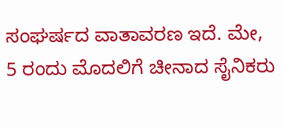ಸಂಘರ್ಷದ ವಾತಾವರಣ ಇದೆ. ಮೇ, 5 ರಂದು ಮೊದಲಿಗೆ ಚೀನಾದ ಸೈನಿಕರು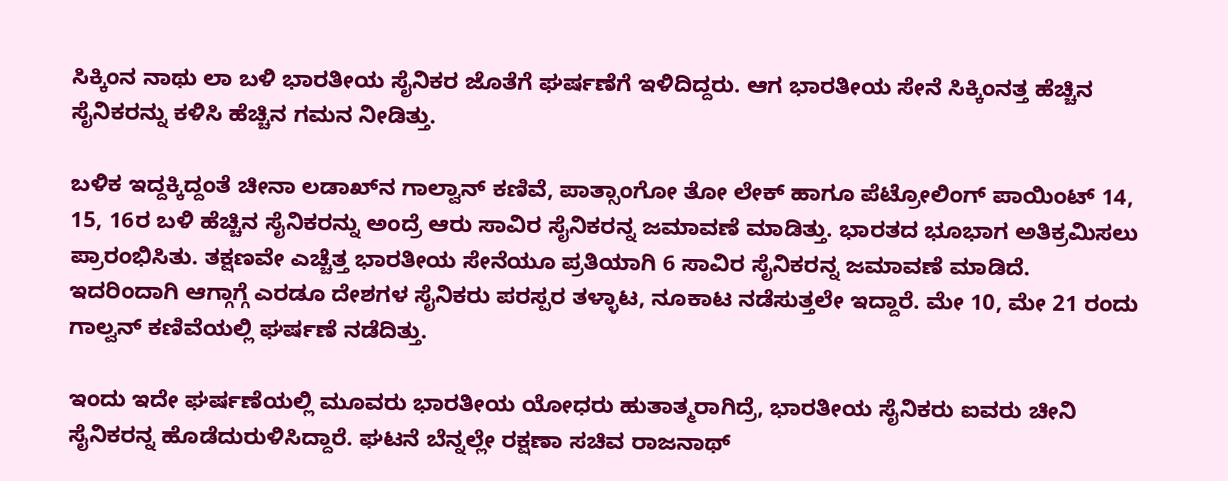ಸಿಕ್ಕಿಂನ ನಾಥು ಲಾ ಬಳಿ ಭಾರತೀಯ ಸೈನಿಕರ ಜೊತೆಗೆ ಘರ್ಷಣೆಗೆ ಇಳಿದಿದ್ದರು. ಆಗ ಭಾರತೀಯ ಸೇನೆ ಸಿಕ್ಕಿಂನತ್ತ ಹೆಚ್ಚಿನ ಸೈನಿಕರನ್ನು ಕಳಿಸಿ ಹೆಚ್ಚಿನ ಗಮನ ನೀಡಿತ್ತು.

ಬಳಿಕ ಇದ್ದಕ್ಕಿದ್ದಂತೆ ಚೀನಾ ಲಡಾಖ್‌ನ ಗಾಲ್ವಾನ್ ಕಣಿವೆ, ಪಾತ್ಸಾಂಗೋ ತೋ ಲೇಕ್‌ ಹಾಗೂ ಪೆಟ್ರೋಲಿಂಗ್ ಪಾಯಿಂಟ್ 14, 15, 16ರ ಬಳಿ ಹೆಚ್ಚಿನ ಸೈನಿಕರನ್ನು ಅಂದ್ರೆ ಆರು ಸಾವಿರ ಸೈನಿಕರನ್ನ ಜಮಾವಣೆ ಮಾಡಿತ್ತು. ಭಾರತದ ಭೂಭಾಗ ಅತಿಕ್ರಮಿಸಲು ಪ್ರಾರಂಭಿಸಿತು. ತಕ್ಷಣವೇ ಎಚ್ಚೆತ್ತ ಭಾರತೀಯ ಸೇನೆಯೂ ಪ್ರತಿಯಾಗಿ 6 ಸಾವಿರ ಸೈನಿಕರನ್ನ ಜಮಾವಣೆ ಮಾಡಿದೆ. ಇದರಿಂದಾಗಿ ಆಗ್ಗಾಗ್ಗೆ ಎರಡೂ ದೇಶಗಳ ಸೈನಿಕರು ಪರಸ್ಪರ ತಳ್ಳಾಟ, ನೂಕಾಟ ನಡೆಸುತ್ತಲೇ ಇದ್ದಾರೆ. ಮೇ 10, ಮೇ 21 ರಂದು ಗಾಲ್ವನ್ ಕಣಿವೆಯಲ್ಲಿ ಘರ್ಷಣೆ ನಡೆದಿತ್ತು.

ಇಂದು ಇದೇ ಘರ್ಷಣೆಯಲ್ಲಿ ಮೂವರು ಭಾರತೀಯ ಯೋಧರು ಹುತಾತ್ಮರಾಗಿದ್ರೆ, ಭಾರತೀಯ ಸೈನಿಕರು ಐವರು ಚೀನಿ ಸೈನಿಕರನ್ನ ಹೊಡೆದುರುಳಿಸಿದ್ದಾರೆ. ಘಟನೆ ಬೆನ್ನಲ್ಲೇ ರಕ್ಷಣಾ ಸಚಿವ ರಾಜನಾಥ್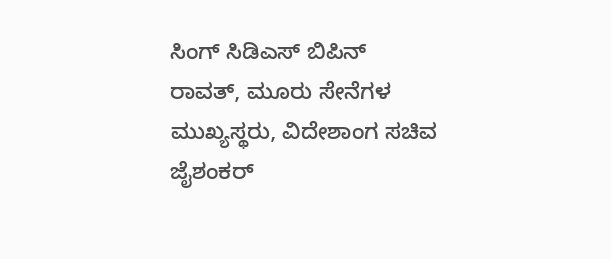ಸಿಂಗ್ ಸಿಡಿಎಸ್ ಬಿಪಿನ್ ರಾವತ್, ಮೂರು ಸೇನೆಗಳ ಮುಖ್ಯಸ್ಥರು, ವಿದೇಶಾಂಗ ಸಚಿವ ಜೈಶಂಕರ್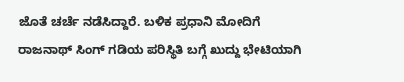ಜೊತೆ ಚರ್ಚೆ ನಡೆಸಿದ್ದಾರೆ. ಬಳಿಕ ಪ್ರಧಾನಿ ಮೋದಿಗೆ ರಾಜನಾಥ್ ಸಿಂಗ್ ಗಡಿಯ ಪರಿಸ್ಥಿತಿ ಬಗ್ಗೆ ಖುದ್ದು ಭೇಟಿಯಾಗಿ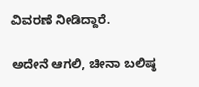ವಿವರಣೆ ನೀಡಿದ್ದಾರೆ.

ಅದೇನೆ ಆಗಲಿ, ಚೀನಾ ಬಲಿಷ್ಠ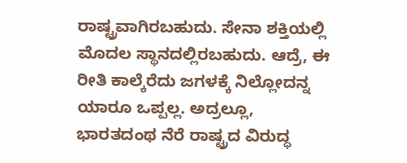ರಾಷ್ಟ್ರವಾಗಿರಬಹುದು. ಸೇನಾ ಶಕ್ತಿಯಲ್ಲಿ ಮೊದಲ ಸ್ಥಾನದಲ್ಲಿರಬಹುದು. ಆದ್ರೆ, ಈ ರೀತಿ ಕಾಲ್ಕೆರೆದು ಜಗಳಕ್ಕೆ ನಿಲ್ಲೋದನ್ನ ಯಾರೂ ಒಪ್ಪಲ್ಲ. ಅದ್ರಲ್ಲೂ, ಭಾರತದಂಥ ನೆರೆ ರಾಷ್ಟ್ರದ ವಿರುದ್ಧ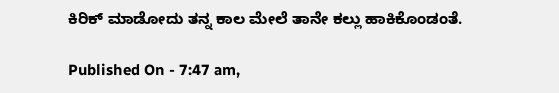ಕಿರಿಕ್ ಮಾಡೋದು ತನ್ನ ಕಾಲ ಮೇಲೆ ತಾನೇ ಕಲ್ಲು ಹಾಕಿಕೊಂಡಂತೆ.

Published On - 7:47 am,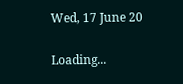Wed, 17 June 20

Loading...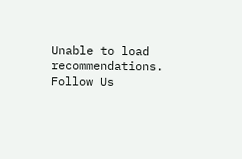Unable to load recommendations.
Follow Us